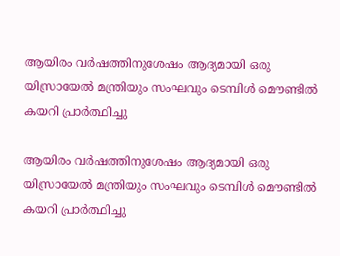ആയിരം വര്‍ഷത്തിനുശേഷം ആദ്യമായി ഒരു യിസ്രായേല്‍ മന്ത്രിയും സംഘവും ടെമ്പിള്‍ മൌണ്ടില്‍ കയറി പ്രാര്‍ത്ഥിച്ചു

ആയിരം വര്‍ഷത്തിനുശേഷം ആദ്യമായി ഒരു യിസ്രായേല്‍ മന്ത്രിയും സംഘവും ടെമ്പിള്‍ മൌണ്ടില്‍ കയറി പ്രാര്‍ത്ഥിച്ചു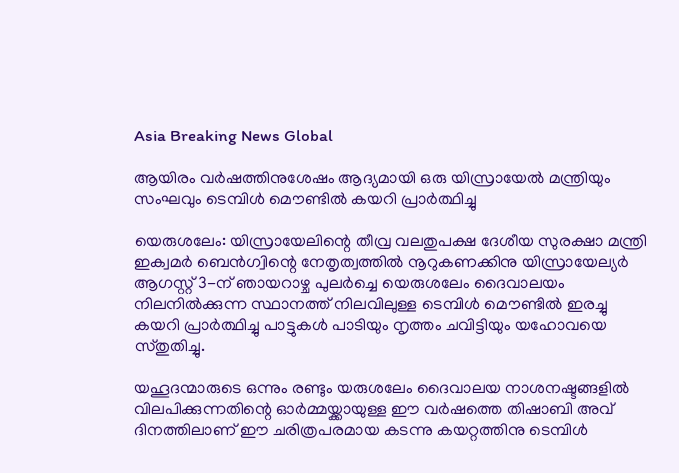Asia Breaking News Global

ആയിരം വര്‍ഷത്തിനുശേഷം ആദ്യമായി ഒരു യിസ്രായേല്‍ മന്ത്രിയും സംഘവും ടെമ്പിള്‍ മൌണ്ടില്‍ കയറി പ്രാര്‍ത്ഥിച്ചു

യെരുശലേം: യിസ്രായേലിന്റെ തീവ്ര വലതുപക്ഷ ദേശീയ സുരക്ഷാ മന്ത്രി ഇക്വമര്‍ ബെന്‍ഗ്വിന്റെ നേതൃത്വത്തില്‍ നൂറുകണക്കിനു യിസ്രായേല്യര്‍ ആഗസ്റ്റ് 3-ന് ഞായറാഴ്ച പുലര്‍ച്ചെ യെരുശലേം ദൈവാലയം നിലനില്‍ക്കുന്ന സ്ഥാനത്ത് നിലവിലുള്ള ടെമ്പിള്‍ മൌണ്ടില്‍ ഇരച്ചു കയറി പ്രാര്‍ത്ഥിച്ചു പാട്ടുകള്‍ പാടിയും നൃത്തം ചവിട്ടിയും യഹോവയെ സ്തുതിച്ചു.

യഹൂദന്മാരുടെ ഒന്നും രണ്ടും യരുശലേം ദൈവാലയ നാശനഷ്ടങ്ങളില്‍ വിലപിക്കുന്നതിന്റെ ഓര്‍മ്മയ്ക്കായുള്ള ഈ വര്‍ഷത്തെ തിഷാബി അവ് ദിനത്തിലാണ് ഈ ചരിത്രപരമായ കടന്നു കയറ്റത്തിനു ടെമ്പിള്‍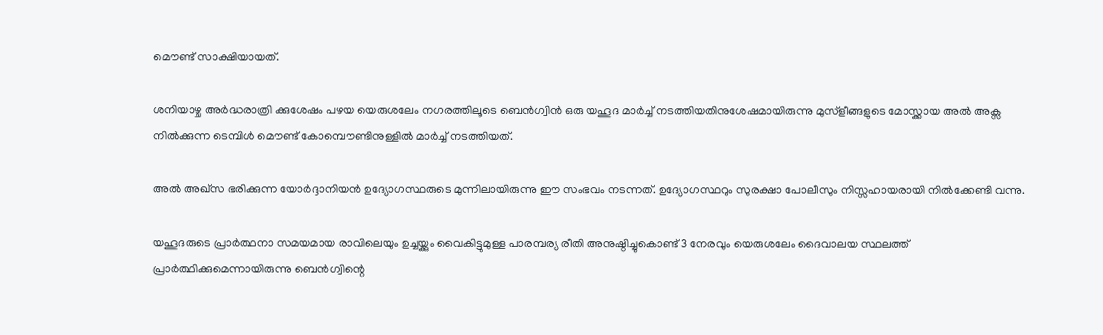മൌണ്ട് സാക്ഷിയായത്.

ശനിയാഴ്ച അര്‍ദ്ധരാത്രി ക്കുശേഷം പഴയ യെരുശലേം നഗരത്തിലൂടെ ബെന്‍ഗ്വിന്‍ ഒരു യഹൂദ മാര്‍ച്ച് നടത്തിയതിനുശേഷമായിരുന്നു മുസ്ളീങ്ങളുടെ മോസ്ക്കായ അല്‍ അക്സ നില്‍ക്കുന്ന ടെമ്പിള്‍ മൌണ്ട് കോമ്പൌണ്ടിനുള്ളില്‍ മാര്‍ച്ച് നടത്തിയത്.

അല്‍ അഖ്സ ഭരിക്കുന്ന യോര്‍ദ്ദാനിയന്‍ ഉദ്യോഗസ്ഥരുടെ മുന്നിലായിരുന്നു ഈ സംഭവം നടന്നത്. ഉദ്യോഗസ്ഥറും സുരക്ഷാ പോലീസും നിസ്സഹായരായി നില്‍ക്കേണ്ടി വന്നു.

യഹൂദരുടെ പ്രാര്‍ത്ഥനാ സമയമായ രാവിലെയും ഉച്ചയ്ക്കും വൈകിട്ടുമുള്ള പാരമ്പര്യ രീതി അനുഷ്ഠിച്ചുകൊണ്ട് 3 നേരവും യെരുശലേം ദൈവാലയ സ്ഥലത്ത് പ്രാര്‍ത്ഥിക്കുമെന്നായിരുന്നു ബെന്‍ഗ്വിന്റെ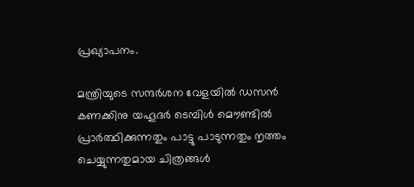പ്രഖ്യാപനം.

മന്ത്രിയുടെ സന്ദര്‍ശന വേളയില്‍ ഡസന്‍ കണക്കിനു യഹൂദര്‍ ടെമ്പിള്‍ മൌണ്ടില്‍ പ്രാര്‍ത്ഥിക്കുന്നതും പാട്ടു പാടുന്നതും നൃത്തം ചെയ്യുന്നതുമായ ചിത്രങ്ങള്‍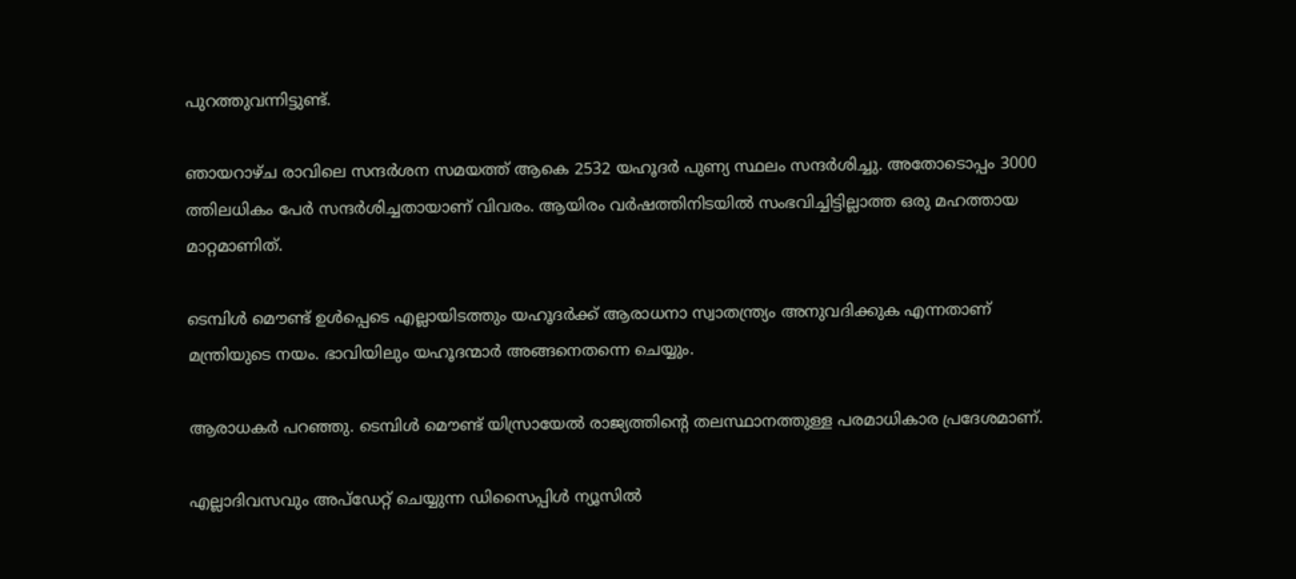പുറത്തുവന്നിട്ടുണ്ട്.

ഞായറാഴ്ച രാവിലെ സന്ദര്‍ശന സമയത്ത് ആകെ 2532 യഹൂദര്‍ പുണ്യ സ്ഥലം സന്ദര്‍ശിച്ചു. അതോടൊപ്പം 3000 ത്തിലധികം പേര്‍ സന്ദര്‍ശിച്ചതായാണ് വിവരം. ആയിരം വര്‍ഷത്തിനിടയില്‍ സംഭവിച്ചിട്ടില്ലാത്ത ഒരു മഹത്തായ മാറ്റമാണിത്.

ടെമ്പിള്‍ മൌണ്ട് ഉള്‍പ്പെടെ എല്ലായിടത്തും യഹൂദര്‍ക്ക് ആരാധനാ സ്വാതന്ത്ര്യം അനുവദിക്കുക എന്നതാണ് മന്ത്രിയുടെ നയം. ഭാവിയിലും യഹൂദന്മാര്‍ അങ്ങനെതന്നെ ചെയ്യും.

ആരാധകര്‍ പറഞ്ഞു. ടെമ്പിള്‍ മൌണ്ട് യിസ്രായേല്‍ രാജ്യത്തിന്റെ തലസ്ഥാനത്തുള്ള പരമാധികാര പ്രദേശമാണ്.

എല്ലാദിവസവും അപ്ഡേറ്റ് ചെയ്യുന്ന ഡിസൈപ്പിൾ ന്യൂസിൽ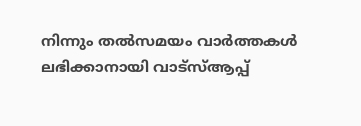നിന്നും തൽസമയം വാർത്തകൾ ലഭിക്കാനായി വാട്സ്ആപ്പ്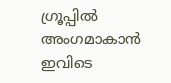ഗ്രൂപ്പിൽ അംഗമാകാൻ ഇവിടെ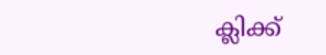ക്ലിക്ക്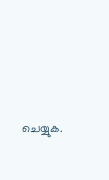ചെയ്യുക.